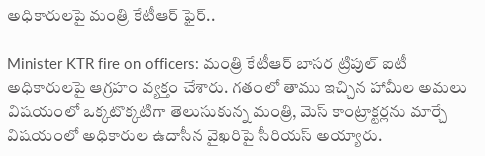అధికారుల‌పై మంత్రి కేటీఆర్ ఫైర్‌..

Minister KTR fire on officers: మంత్రి కేటీఆర్ బాస‌ర ట్రిపుల్ ఐటీ అధికారుల‌పై ఆగ్ర‌హం వ్య‌క్తం చేశారు. గ‌తంలో తాము ఇచ్చిన హామీల అమ‌లు విష‌యంలో ఒక్క‌టొక్క‌టిగా తెలుసుకున్న మంత్రి, మెస్ కాంట్రాక్ట‌ర్ల‌ను మార్చే విష‌యంలో అధికారుల ఉదాసీన వైఖ‌రిపై సీరియ‌స్ అయ్యారు.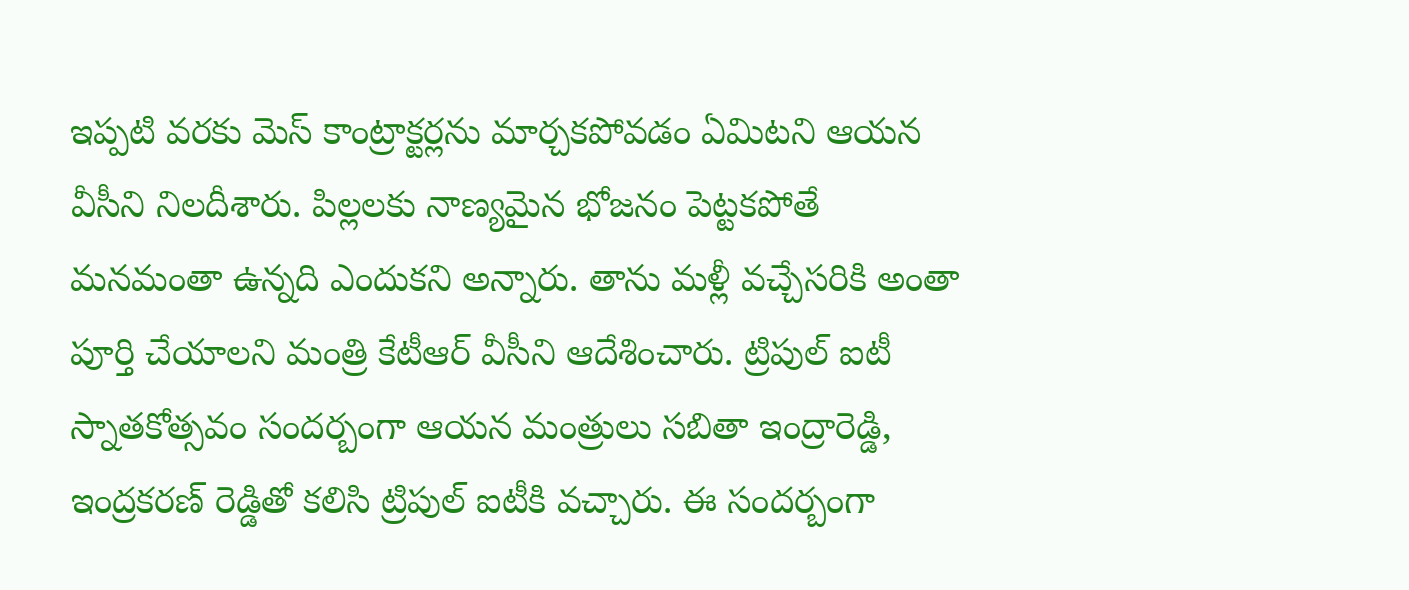ఇప్ప‌టి వ‌ర‌కు మెస్ కాంట్రాక్ట‌ర్ల‌ను మార్చ‌క‌పోవ‌డం ఏమిట‌ని ఆయ‌న వీసీని నిల‌దీశారు. పిల్ల‌ల‌కు నాణ్య‌మైన భోజ‌నం పెట్ట‌క‌పోతే మ‌న‌మంతా ఉన్న‌ది ఎందుక‌ని అన్నారు. తాను మ‌ళ్లీ వ‌చ్చేస‌రికి అంతా పూర్తి చేయాల‌ని మంత్రి కేటీఆర్ వీసీని ఆదేశించారు. ట్రిపుల్ ఐటీ స్నాత‌కోత్స‌వం సంద‌ర్బంగా ఆయ‌న మంత్రులు స‌బితా ఇంద్రారెడ్డి, ఇంద్ర‌క‌ర‌ణ్ రెడ్డితో క‌లిసి ట్రిపుల్ ఐటీకి వ‌చ్చారు. ఈ సంద‌ర్బంగా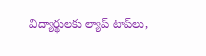విద్యార్థుల‌కు ల్యాప్ టాప్‌లు,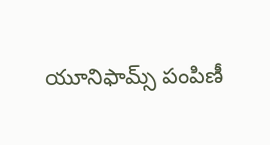యూనిఫామ్స్ పంపిణీ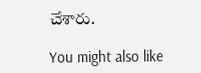చేశారు.

You might also like